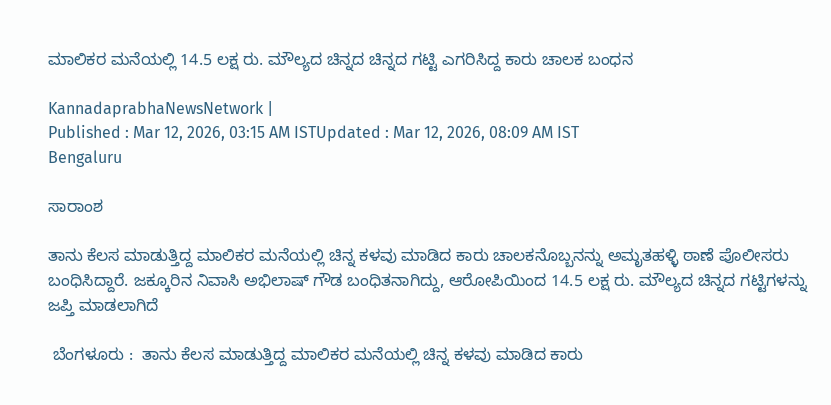ಮಾಲಿಕರ ಮನೆಯಲ್ಲಿ 14.5 ಲಕ್ಷ ರು. ಮೌಲ್ಯದ ಚಿನ್ನದ ಚಿನ್ನದ ಗಟ್ಟಿ ಎಗರಿಸಿದ್ದ ಕಾರು ಚಾಲಕ ಬಂಧನ

KannadaprabhaNewsNetwork |
Published : Mar 12, 2026, 03:15 AM ISTUpdated : Mar 12, 2026, 08:09 AM IST
Bengaluru

ಸಾರಾಂಶ

ತಾನು ಕೆಲಸ ಮಾಡುತ್ತಿದ್ದ ಮಾಲಿಕರ ಮನೆಯಲ್ಲಿ ಚಿನ್ನ ಕಳವು ಮಾಡಿದ ಕಾರು ಚಾಲಕನೊಬ್ಬನನ್ನು ಅಮೃತಹಳ್ಳಿ ಠಾಣೆ ಪೊಲೀಸರು ಬಂಧಿಸಿದ್ದಾರೆ. ಜಕ್ಕೂರಿನ ನಿವಾಸಿ ಅಭಿಲಾಷ್ ಗೌಡ ಬಂಧಿತನಾಗಿದ್ದು, ಆರೋಪಿಯಿಂದ 14.5 ಲಕ್ಷ ರು. ಮೌಲ್ಯದ ಚಿನ್ನದ ಗಟ್ಟಿಗಳನ್ನು ಜಪ್ತಿ ಮಾಡಲಾಗಿದೆ

 ಬೆಂಗಳೂರು :  ತಾನು ಕೆಲಸ ಮಾಡುತ್ತಿದ್ದ ಮಾಲಿಕರ ಮನೆಯಲ್ಲಿ ಚಿನ್ನ ಕಳವು ಮಾಡಿದ ಕಾರು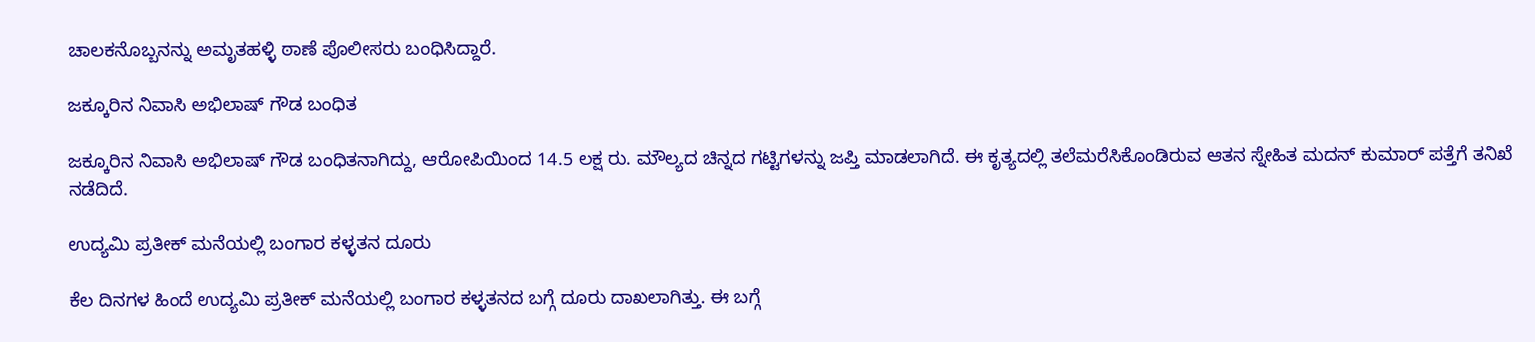ಚಾಲಕನೊಬ್ಬನನ್ನು ಅಮೃತಹಳ್ಳಿ ಠಾಣೆ ಪೊಲೀಸರು ಬಂಧಿಸಿದ್ದಾರೆ.

ಜಕ್ಕೂರಿನ ನಿವಾಸಿ ಅಭಿಲಾಷ್ ಗೌಡ ಬಂಧಿತ

ಜಕ್ಕೂರಿನ ನಿವಾಸಿ ಅಭಿಲಾಷ್ ಗೌಡ ಬಂಧಿತನಾಗಿದ್ದು, ಆರೋಪಿಯಿಂದ 14.5 ಲಕ್ಷ ರು. ಮೌಲ್ಯದ ಚಿನ್ನದ ಗಟ್ಟಿಗಳನ್ನು ಜಪ್ತಿ ಮಾಡಲಾಗಿದೆ. ಈ ಕೃತ್ಯದಲ್ಲಿ ತಲೆಮರೆಸಿಕೊಂಡಿರುವ ಆತನ ಸ್ನೇಹಿತ ಮದನ್ ಕುಮಾರ್ ಪತ್ತೆಗೆ ತನಿಖೆ ನಡೆದಿದೆ.

ಉದ್ಯಮಿ ಪ್ರತೀಕ್ ಮನೆಯಲ್ಲಿ ಬಂಗಾರ ಕಳ್ಳತನ ದೂರು

ಕೆಲ ದಿನಗಳ ಹಿಂದೆ ಉದ್ಯಮಿ ಪ್ರತೀಕ್ ಮನೆಯಲ್ಲಿ ಬಂಗಾರ ಕಳ್ಳತನದ ಬಗ್ಗೆ ದೂರು ದಾಖಲಾಗಿತ್ತು. ಈ ಬಗ್ಗೆ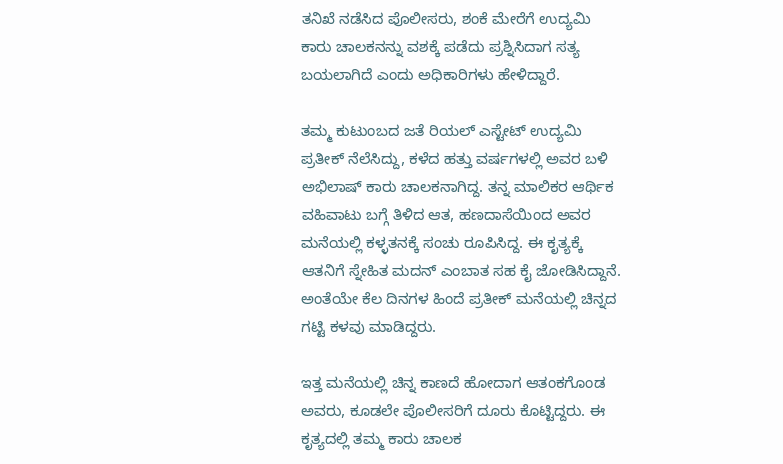ತನಿಖೆ ನಡೆಸಿದ ಪೊಲೀಸರು, ಶಂಕೆ ಮೇರೆಗೆ ಉದ್ಯಮಿ ಕಾರು ಚಾಲಕನನ್ನು ವಶಕ್ಕೆ ಪಡೆದು ಪ್ರಶ್ನಿಸಿದಾಗ ಸತ್ಯ ಬಯಲಾಗಿದೆ ಎಂದು ಅಧಿಕಾರಿಗಳು ಹೇಳಿದ್ದಾರೆ.

ತಮ್ಮ ಕುಟುಂಬದ ಜತೆ ರಿಯಲ್ ಎಸ್ಟೇಟ್ ಉದ್ಯಮಿ ಪ್ರತೀಕ್ ನೆಲೆಸಿದ್ದು, ಕಳೆದ ಹತ್ತು ವರ್ಷಗಳಲ್ಲಿ ಅವರ ಬಳಿ ಅಭಿಲಾಷ್ ಕಾರು ಚಾಲಕನಾಗಿದ್ದ. ತನ್ನ ಮಾಲಿಕರ ಆರ್ಥಿಕ ವಹಿವಾಟು ಬಗ್ಗೆ ತಿಳಿದ ಆತ, ಹಣದಾಸೆಯಿಂದ ಅವರ ಮನೆಯಲ್ಲಿ ಕಳ್ಳತನಕ್ಕೆ ಸಂಚು ರೂಪಿಸಿದ್ದ. ಈ ಕೃತ್ಯಕ್ಕೆ ಆತನಿಗೆ ಸ್ನೇಹಿತ ಮದನ್ ಎಂಬಾತ ಸಹ ಕೈ ಜೋಡಿಸಿದ್ದಾನೆ. ಅಂತೆಯೇ ಕೆಲ ದಿನಗಳ ಹಿಂದೆ ಪ್ರತೀಕ್ ಮನೆಯಲ್ಲಿ ಚಿನ್ನದ ಗಟ್ಟಿ ಕಳವು ಮಾಡಿದ್ದರು.

ಇತ್ತ ಮನೆಯಲ್ಲಿ ಚಿನ್ನ ಕಾಣದೆ ಹೋದಾಗ ಆತಂಕಗೊಂಡ ಅವರು, ಕೂಡಲೇ ಪೊಲೀಸರಿಗೆ ದೂರು ಕೊಟ್ಟಿದ್ದರು. ಈ ಕೃತ್ಯದಲ್ಲಿ ತಮ್ಮ ಕಾರು ಚಾಲಕ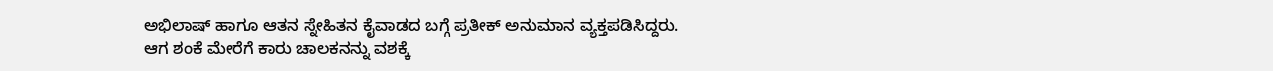ಅಭಿಲಾಷ್ ಹಾಗೂ ಆತನ ಸ್ನೇಹಿತನ ಕೈವಾಡದ ಬಗ್ಗೆ ಪ್ರತೀಕ್ ಅನುಮಾನ ವ್ಯಕ್ತಪಡಿಸಿದ್ದರು. ಆಗ ಶಂಕೆ ಮೇರೆಗೆ ಕಾರು ಚಾಲಕನನ್ನು ವಶಕ್ಕೆ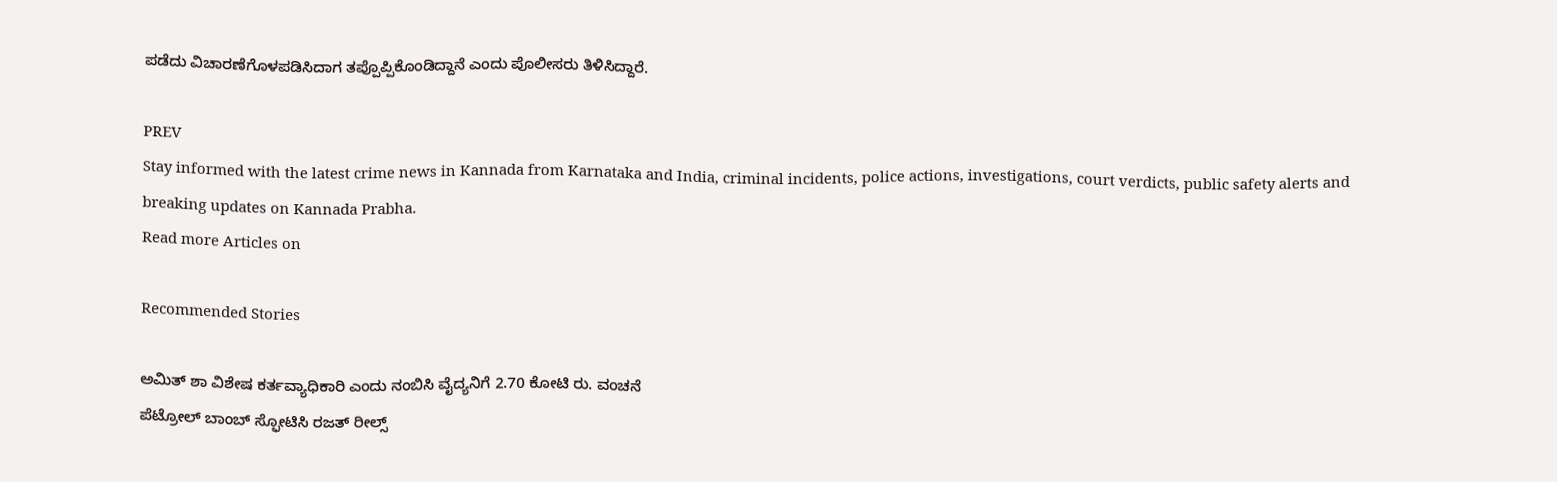ಪಡೆದು ವಿಚಾರಣೆಗೊಳಪಡಿಸಿದಾಗ ತಪ್ಪೊಪ್ಪಿಕೊಂಡಿದ್ದಾನೆ ಎಂದು ಪೊಲೀಸರು ತಿಳಿಸಿದ್ದಾರೆ.

PREV
Stay informed with the latest crime news in Kannada from Karnataka and India, criminal incidents, police actions, investigations, court verdicts, public safety alerts and breaking updates on Kannada Prabha.
Read more Articles on

Recommended Stories

ಅಮಿತ್‌ ಶಾ ವಿಶೇಷ ಕರ್ತವ್ಯಾಧಿಕಾರಿ ಎಂದು ನಂಬಿಸಿ ವೈದ್ಯನಿಗೆ 2.70 ಕೋಟಿ ರು. ವಂಚನೆ
ಪೆಟ್ರೋಲ್‌ ಬಾಂಬ್‌ ಸ್ಫೋಟಿಸಿ ರಜತ್‌ ರೀಲ್ಸ್‌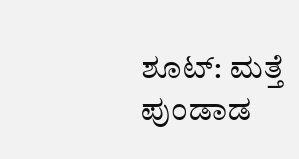ಶೂಟ್‌: ಮತ್ತೆ ಪುಂಡಾಡ